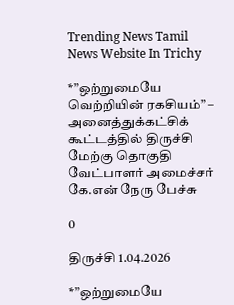Trending News Tamil News Website In Trichy

*”ஒற்றுமையே வெற்றியின் ரகசியம்” – அனைத்துக்கட்சிக் கூட்டத்தில் திருச்சி மேற்கு தொகுதி வேட்பாளர் அமைச்சர் கே.என் நேரு பேச்சு

0

திருச்சி 1.04.2026

*”ஒற்றுமையே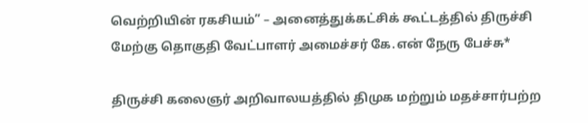வெற்றியின் ரகசியம்” – அனைத்துக்கட்சிக் கூட்டத்தில் திருச்சி மேற்கு தொகுதி வேட்பாளர் அமைச்சர் கே.என் நேரு பேச்சு*

திருச்சி கலைஞர் அறிவாலயத்தில் திமுக மற்றும் மதச்சார்பற்ற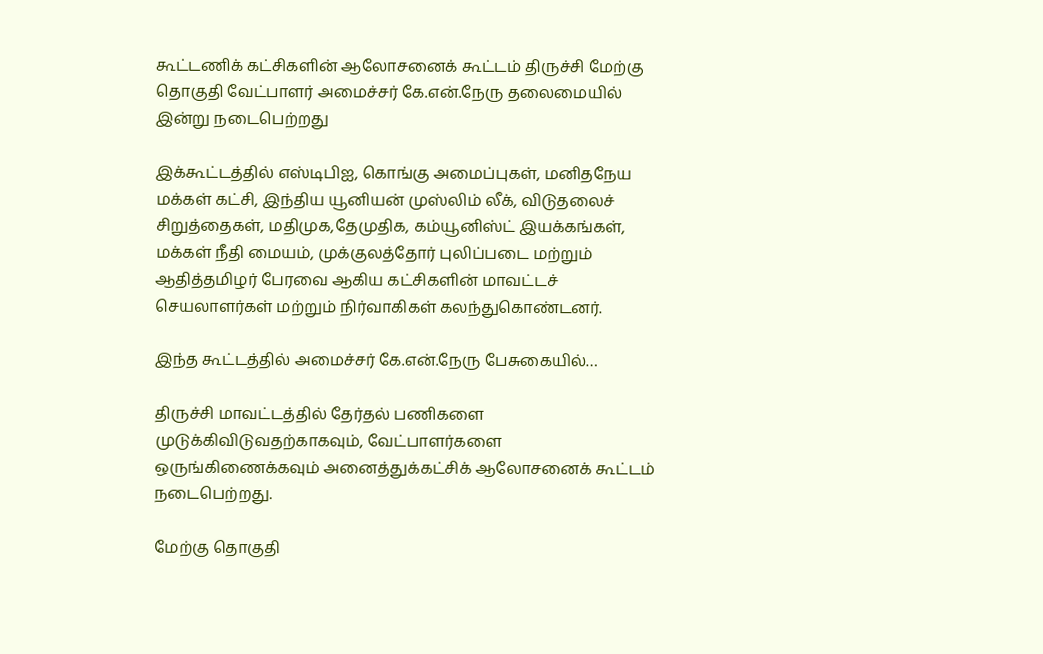கூட்டணிக் கட்சிகளின் ஆலோசனைக் கூட்டம் திருச்சி மேற்கு தொகுதி வேட்பாளர் அமைச்சர் கே.என்.நேரு தலைமையில் இன்று நடைபெற்றது

இக்கூட்டத்தில் எஸ்டிபிஐ, கொங்கு அமைப்புகள், மனிதநேய மக்கள் கட்சி, இந்திய யூனியன் முஸ்லிம் லீக், விடுதலைச் சிறுத்தைகள், மதிமுக,தேமுதிக, கம்யூனிஸ்ட் இயக்கங்கள், மக்கள் நீதி மையம், முக்குலத்தோர் புலிப்படை மற்றும் ஆதித்தமிழர் பேரவை ஆகிய கட்சிகளின் மாவட்டச் செயலாளர்கள் மற்றும் நிர்வாகிகள் கலந்துகொண்டனர்.

இந்த கூட்டத்தில் அமைச்சர் கே.என்.நேரு பேசுகையில்…

திருச்சி மாவட்டத்தில் தேர்தல் பணிகளை முடுக்கிவிடுவதற்காகவும், வேட்பாளர்களை ஒருங்கிணைக்கவும் அனைத்துக்கட்சிக் ஆலோசனைக் கூட்டம் நடைபெற்றது.

மேற்கு தொகுதி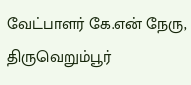வேட்பாளர் கே.என் நேரு, திருவெறும்பூர்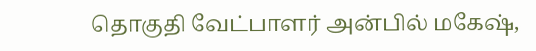தொகுதி வேட்பாளர் அன்பில் மகேஷ்,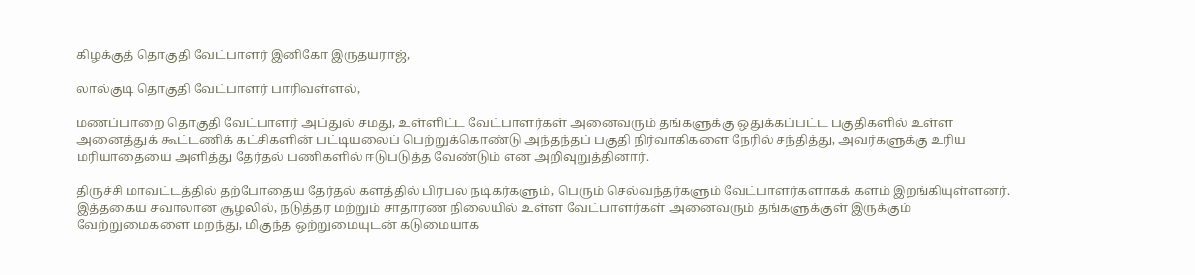கிழக்குத் தொகுதி வேட்பாளர் இனிகோ இருதயராஜ்,

லால்குடி தொகுதி வேட்பாளர் பாரிவள்ளல்,

மணப்பாறை தொகுதி வேட்பாளர் அப்துல் சமது, உள்ளிட்ட வேட்பாளர்கள் அனைவரும் தங்களுக்கு ஒதுக்கப்பட்ட பகுதிகளில் உள்ள அனைத்துக் கூட்டணிக் கட்சிகளின் பட்டியலைப் பெற்றுக்கொண்டு அந்தந்தப் பகுதி நிர்வாகிகளை நேரில் சந்தித்து, அவர்களுக்கு உரிய மரியாதையை அளித்து தேர்தல் பணிகளில் ஈடுபடுத்த வேண்டும் என அறிவுறுத்தினார்.

திருச்சி மாவட்டத்தில் தற்போதைய தேர்தல் களத்தில் பிரபல நடிகர்களும், பெரும் செல்வந்தர்களும் வேட்பாளர்களாகக் களம் இறங்கியுள்ளனர். இத்தகைய சவாலான சூழலில், நடுத்தர மற்றும் சாதாரண நிலையில் உள்ள வேட்பாளர்கள் அனைவரும் தங்களுக்குள் இருக்கும் வேற்றுமைகளை மறந்து, மிகுந்த ஒற்றுமையுடன் கடுமையாக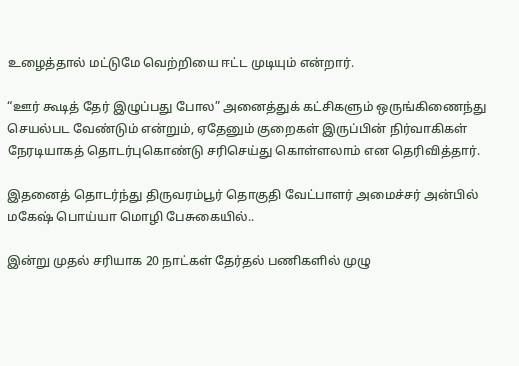உழைத்தால் மட்டுமே வெற்றியை ஈட்ட முடியும் என்றார்.

“ஊர் கூடித் தேர் இழுப்பது போல” அனைத்துக் கட்சிகளும் ஒருங்கிணைந்து செயல்பட வேண்டும் என்றும், ஏதேனும் குறைகள் இருப்பின் நிர்வாகிகள் நேரடியாகத் தொடர்புகொண்டு சரிசெய்து கொள்ளலாம் என தெரிவித்தார்.

இதனைத் தொடர்ந்து திருவரம்பூர் தொகுதி வேட்பாளர் அமைச்சர் அன்பில் மகேஷ் பொய்யா மொழி பேசுகையில்..

இன்று முதல் சரியாக 20 நாட்கள் தேர்தல் பணிகளில் முழு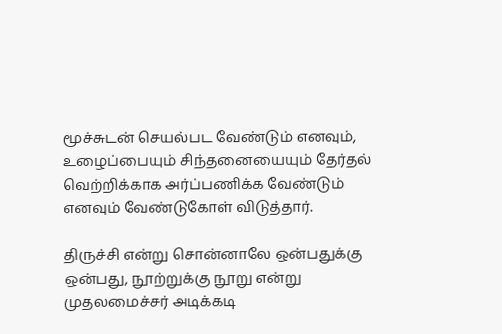மூச்சுடன் செயல்பட வேண்டும் எனவும், உழைப்பையும் சிந்தனையையும் தேர்தல் வெற்றிக்காக அர்ப்பணிக்க வேண்டும் எனவும் வேண்டுகோள் விடுத்தார்.

திருச்சி என்று சொன்னாலே ஒன்பதுக்கு ஒன்பது, நூற்றுக்கு நூறு என்று முதலமைச்சர் அடிக்கடி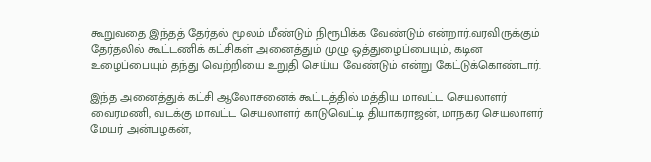கூறுவதை இந்தத் தேர்தல் மூலம் மீண்டும் நிரூபிக்க வேண்டும் என்றார்.வரவிருக்கும் தேர்தலில் கூட்டணிக் கட்சிகள் அனைத்தும் முழு ஒத்துழைப்பையும், கடின உழைப்பையும் தந்து வெற்றியை உறுதி செய்ய வேண்டும் என்று கேட்டுக்கொண்டார்.

இந்த அனைத்துக் கட்சி ஆலோசனைக் கூட்டத்தில் மத்திய மாவட்ட செயலாளர் வைரமணி, வடக்கு மாவட்ட செயலாளர் காடுவெட்டி தியாகராஜன், மாநகர செயலாளர் மேயர் அன்பழகன்,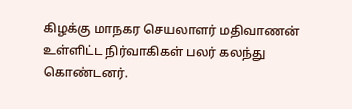கிழக்கு மாநகர செயலாளர் மதிவாணன் உள்ளிட்ட நிர்வாகிகள் பலர் கலந்து கொண்டனர்.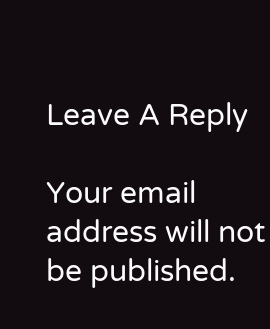Leave A Reply

Your email address will not be published.